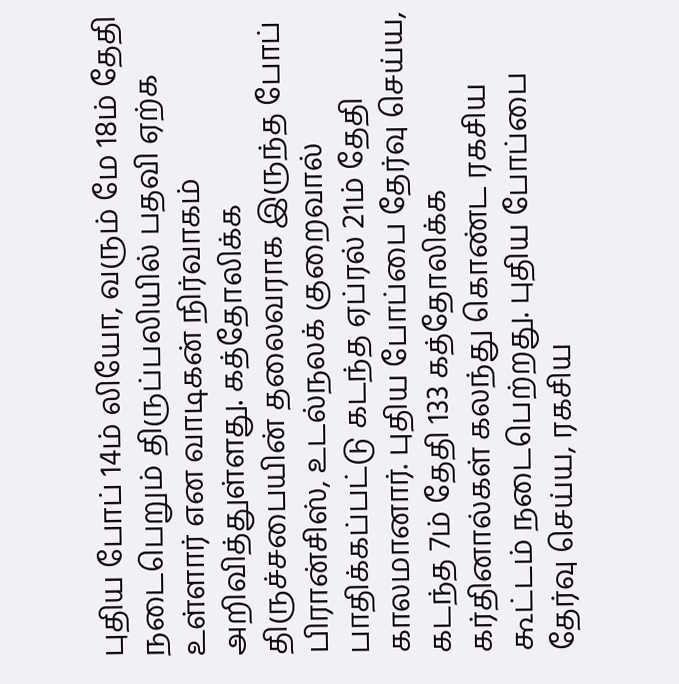புதிய போப் 14ம் லியோ, வரும் மே 18ம் தேதி நடைபெறும் திருப்பலியில் பதவி ஏற்க உள்ளார் என வாடிகன் நிர்வாகம் அறிவித்துள்ளது. கத்தோலிக்க திருச்சபையின் தலைவராக இருந்த போப் பிரான்சிஸ், உடல்நலக் குறைவால் பாதிக்கப்பட்டு கடந்த ஏப்ரல் 21ம் தேதி காலமானார். புதிய போப்பை தேர்வு செய்ய, கடந்த 7ம் தேதி 133 கத்தோலிக்க கர்தினால்கள் கலந்து கொண்ட ரகசிய கூட்டம் நடைபெற்றது. புதிய போப்பை தேர்வு செய்ய, ரகசிய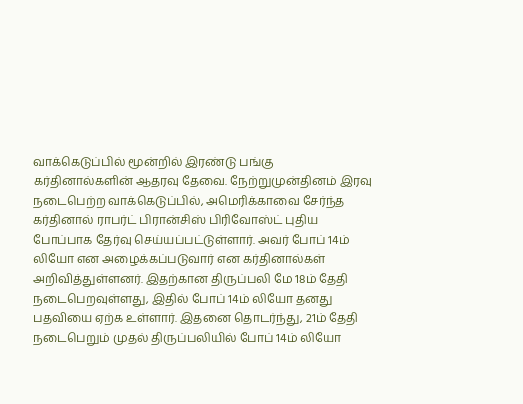வாக்கெடுப்பில் மூன்றில் இரண்டு பங்கு கர்தினால்களின் ஆதரவு தேவை. நேற்றுமுன்தினம் இரவு நடைபெற்ற வாக்கெடுப்பில், அமெரிக்காவை சேர்ந்த கர்தினால் ராபர்ட் பிரான்சிஸ் பிரிவோஸ்ட் புதிய போப்பாக தேர்வு செய்யப்பட்டுள்ளார். அவர் போப் 14ம் லியோ என அழைக்கப்படுவார் என கர்தினால்கள் அறிவித்துள்ளனர். இதற்கான திருப்பலி மே 18ம் தேதி நடைபெறவுள்ளது, இதில் போப் 14ம் லியோ தனது பதவியை ஏற்க உள்ளார். இதனை தொடர்ந்து, 21ம் தேதி நடைபெறும் முதல் திருப்பலியில் போப் 14ம் லியோ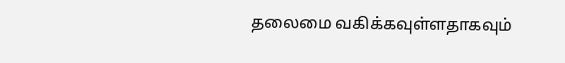தலைமை வகிக்கவுள்ளதாகவும்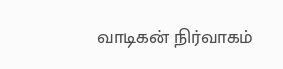வாடிகன் நிர்வாகம்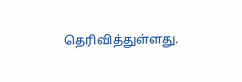தெரிவித்துள்ளது.